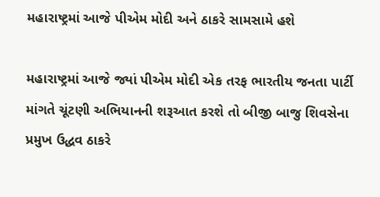મહારાષ્ટ્રમાં આજે પીએમ મોદી અને ઠાકરે સામસામે હશે

મહારાષ્ટ્રમાં આજે જ્યાં પીએમ મોદી એક તરફ ભારતીય જનતા પાર્ટી માંગતે ચૂંટણી અભિયાનની શરૂઆત કરશે તો બીજી બાજુ શિવસેના પ્રમુખ ઉદ્ધવ ઠાકરે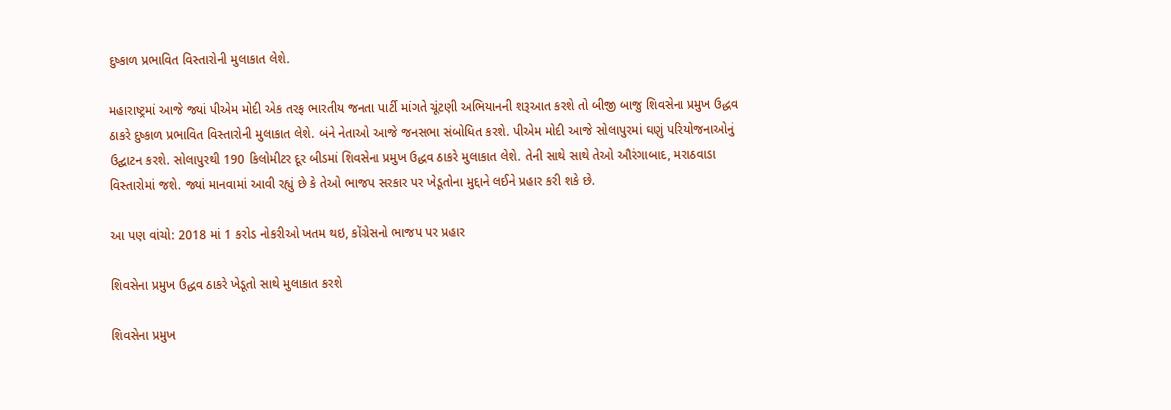દુષ્કાળ પ્રભાવિત વિસ્તારોની મુલાકાત લેશે.

મહારાષ્ટ્રમાં આજે જ્યાં પીએમ મોદી એક તરફ ભારતીય જનતા પાર્ટી માંગતે ચૂંટણી અભિયાનની શરૂઆત કરશે તો બીજી બાજુ શિવસેના પ્રમુખ ઉદ્ધવ ઠાકરે દુષ્કાળ પ્રભાવિત વિસ્તારોની મુલાકાત લેશે. બંને નેતાઓ આજે જનસભા સંબોધિત કરશે. પીએમ મોદી આજે સોલાપુરમાં ઘણું પરિયોજનાઓનું ઉદ્ઘાટન કરશે. સોલાપુરથી 190 કિલોમીટર દૂર બીડમાં શિવસેના પ્રમુખ ઉદ્ધવ ઠાકરે મુલાકાત લેશે. તેની સાથે સાથે તેઓ ઔરંગાબાદ, મરાઠવાડા વિસ્તારોમાં જશે. જ્યાં માનવામાં આવી રહ્યું છે કે તેઓ ભાજપ સરકાર પર ખેડૂતોના મુદ્દાને લઈને પ્રહાર કરી શકે છે.

આ પણ વાંચો: 2018 માં 1 કરોડ નોકરીઓ ખતમ થઇ, કોંગ્રેસનો ભાજપ પર પ્રહાર

શિવસેના પ્રમુખ ઉદ્ધવ ઠાકરે ખેડૂતો સાથે મુલાકાત કરશે

શિવસેના પ્રમુખ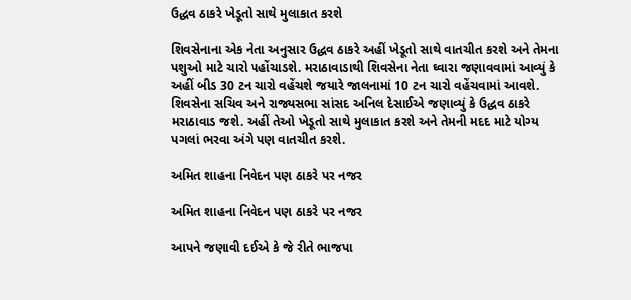ઉદ્ધવ ઠાકરે ખેડૂતો સાથે મુલાકાત કરશે

શિવસેનાના એક નેતા અનુસાર ઉદ્ધવ ઠાકરે અહીં ખેડૂતો સાથે વાતચીત કરશે અને તેમના પશુઓ માટે ચારો પહોંચાડશે. મરાઠાવાડાથી શિવસેના નેતા ઘ્વારા જણાવવામાં આવ્યું કે અહીં બીડ 30 ટન ચારો વહેંચશે જયારે જાલનામાં 10 ટન ચારો વહેંચવામાં આવશે. શિવસેના સચિવ અને રાજ્યસભા સાંસદ અનિલ દેસાઈએ જણાવ્યું કે ઉદ્ધવ ઠાકરે મરાઠાવાડ જશે. અહીં તેઓ ખેડૂતો સાથે મુલાકાત કરશે અને તેમની મદદ માટે યોગ્ય પગલાં ભરવા અંગે પણ વાતચીત કરશે.

અમિત શાહના નિવેદન પણ ઠાકરે પર નજર

અમિત શાહના નિવેદન પણ ઠાકરે પર નજર

આપને જણાવી દઈએ કે જે રીતે ભાજપા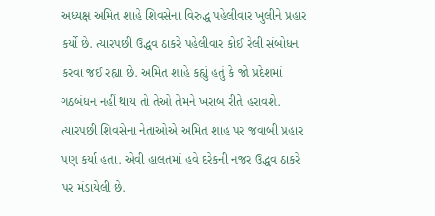અધ્યક્ષ અમિત શાહે શિવસેના વિરુદ્ધ પહેલીવાર ખુલીને પ્રહાર કર્યો છે. ત્યારપછી ઉદ્ધવ ઠાકરે પહેલીવાર કોઈ રેલી સંબોધન કરવા જઈ રહ્યા છે. અમિત શાહે કહ્યું હતું કે જો પ્રદેશમાં ગઠબંધન નહીં થાય તો તેઓ તેમને ખરાબ રીતે હરાવશે. ત્યારપછી શિવસેના નેતાઓએ અમિત શાહ પર જવાબી પ્રહાર પણ કર્યા હતા. એવી હાલતમાં હવે દરેકની નજર ઉદ્ધવ ઠાકરે પર મંડાયેલી છે.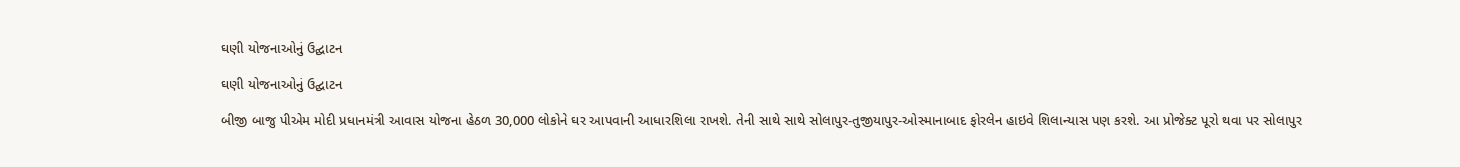ઘણી યોજનાઓનું ઉદ્ઘાટન

ઘણી યોજનાઓનું ઉદ્ઘાટન

બીજી બાજુ પીએમ મોદી પ્રધાનમંત્રી આવાસ યોજના હેઠળ 30,000 લોકોને ઘર આપવાની આધારશિલા રાખશે. તેની સાથે સાથે સોલાપુર-તુજીયાપુર-ઓસ્માનાબાદ ફોરલેન હાઇવે શિલાન્યાસ પણ કરશે. આ પ્રોજેક્ટ પૂરો થવા પર સોલાપુર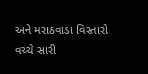અને મરાઠવાડા વિસ્તારો વચ્ચે સારી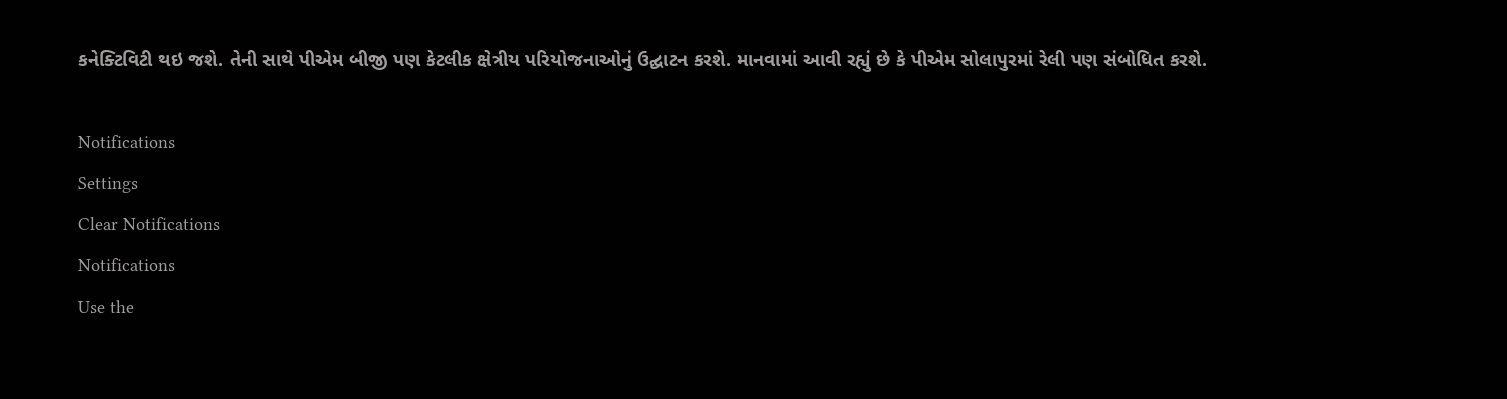કનેક્ટિવિટી થઇ જશે. તેની સાથે પીએમ બીજી પણ કેટલીક ક્ષેત્રીય પરિયોજનાઓનું ઉદ્ઘાટન કરશે. માનવામાં આવી રહ્યું છે કે પીએમ સોલાપુરમાં રેલી પણ સંબોધિત કરશે.

Notifications
Settings
Clear Notifications
Notifications
Use the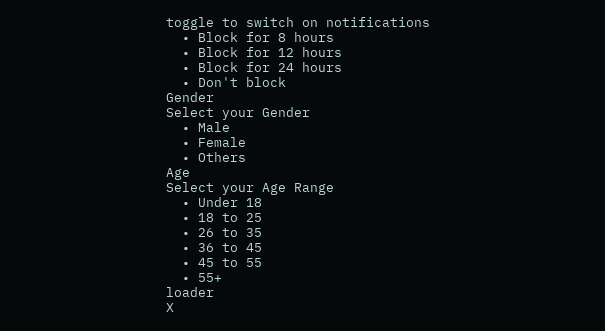toggle to switch on notifications
  • Block for 8 hours
  • Block for 12 hours
  • Block for 24 hours
  • Don't block
Gender
Select your Gender
  • Male
  • Female
  • Others
Age
Select your Age Range
  • Under 18
  • 18 to 25
  • 26 to 35
  • 36 to 45
  • 45 to 55
  • 55+
loader
X